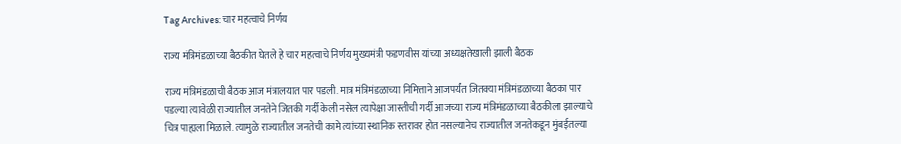Tag Archives: चार महत्वाचे निर्णय

राज्य मंत्रिमंडळाच्या बैठकीत घेतले हे चार महत्वाचे निर्णय मुख्यमंत्री फडणवीस यांच्या अध्यक्षतेखाली झाली बैठक

राज्य मंत्रिमंडळाची बैठक आज मंत्रालयात पार पडली. मात्र मंत्रिमंडळाच्या निमित्ताने आजपर्यंत जितक्या मंत्रिमंडळाच्या बैठका पार पडल्या त्यावेळी राज्यातील जनतेने जितकी गर्दी केली नसेल त्यापेक्षा जास्तीची गर्दी आजच्या राज्य मंत्रिमंडळाच्या बैठकीला झाल्याचे चित्र पाह्यला मिळाले. त्यामुळे राज्यातील जनतेची कामे त्यांच्या स्थानिक स्तरावर होत नसल्यानेच राज्यातील जनतेकडून मुंबईतल्या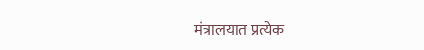मंत्रालयात प्रत्येक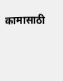कामासाठी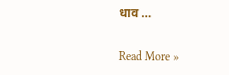धाव …

Read More »